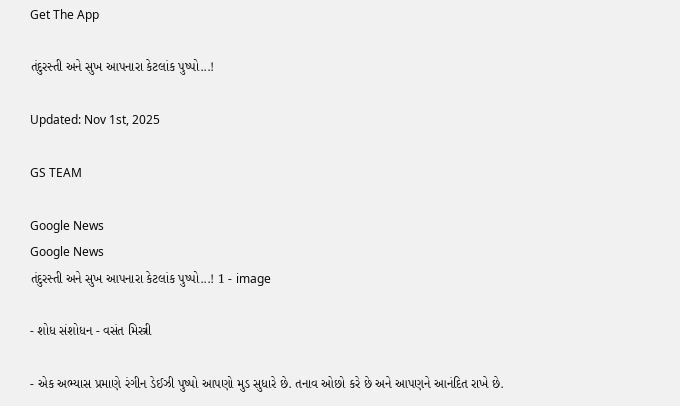Get The App

તંદુરસ્તી અને સુખ આપનારા કેટલાંક પુષ્પો...!

Updated: Nov 1st, 2025

GS TEAM

Google News
Google News
તંદુરસ્તી અને સુખ આપનારા કેટલાંક પુષ્પો...! 1 - image

- શોધ સંશોધન - વસંત મિસ્ત્રી

- એક અભ્યાસ પ્રમાણે રંગીન ડેઈઝી પુષ્પો આપણો મુડ સુધારે છે. તનાવ ઓછો કરે છે અને આપણને આનંદિત રાખે છે.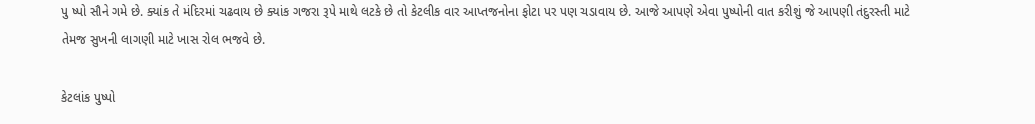પુ ષ્પો સૌને ગમે છે. ક્યાંક તે મંદિરમાં ચઢવાય છે ક્યાંક ગજરા રૂપે માથે લટકે છે તો કેટલીક વાર આપ્તજનોના ફોટા પર પણ ચડાવાય છે. આજે આપણે એવા પુષ્પોની વાત કરીશું જે આપણી તંદુરસ્તી માટે તેમજ સુખની લાગણી માટે ખાસ રોલ ભજવે છે.

કેટલાંક પુષ્પો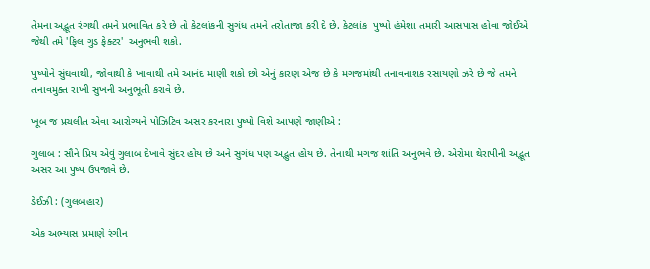તેમના અદ્ભૂત રંગથી તમને પ્રભાવિત કરે છે તો કેટલાંકની સુગંધ તમને તરોતાજા કરી દે છે. કેટલાંક  પુષ્પો હંમેશા તમારી આસપાસ હોવા જોઈએ જેથી તમે 'ફિલ ગુડ ફેક્ટર'  અનુભવી શકો.

પુષ્પોને સુંઘવાથી, જોવાથી કે ખાવાથી તમે આનંદ માણી શકો છો એનું કારણ એજ છે કે મગજમાંથી તનાવનાશક રસાયણો ઝરે છે જે તમને તનાવમુક્ત રાખી સુખની અનુભૂતી કરાવે છે.

ખૂબ જ પ્રચલીત એવા આરોગ્યને પોઝિટિવ અસર કરનારા પુષ્પો વિશે આપણે જાણીએ :

ગુલાબ : સૌને પ્રિય એવું ગુલાબ દેખાવે સુંદર હોય છે અને સુગંધ પણ અદ્ભુત હોય છે. તેનાથી મગજ શાંતિ અનુભવે છે. એરોમા થેરાપીની અદ્ભૂત અસર આ પુષ્પ ઉપજાવે છે.

ડેઈઝી : (ગુલબહાર)

એક અભ્યાસ પ્રમાણે રંગીન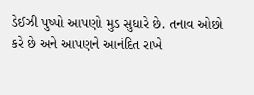ડેઈઝી પુષ્પો આપણો મુડ સુધારે છે. તનાવ ઓછો કરે છે અને આપણને આનંદિત રાખે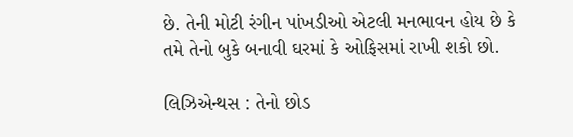છે. તેની મોટી રંગીન પાંખડીઓ એટલી મનભાવન હોય છે કે તમે તેનો બુકે બનાવી ઘરમાં કે ઓફિસમાં રાખી શકો છો.

લિઝિએન્થસ : તેનો છોડ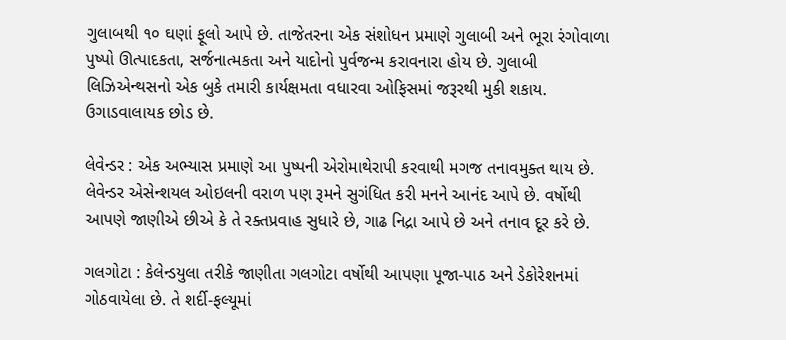ગુલાબથી ૧૦ ઘણાં ફૂલો આપે છે. તાજેતરના એક સંશોધન પ્રમાણે ગુલાબી અને ભૂરા રંગોવાળા પુષ્પો ઊત્પાદકતા, સર્જનાત્મકતા અને યાદોનો પુર્વજન્મ કરાવનારા હોય છે. ગુલાબી લિઝિએન્થસનો એક બુકે તમારી કાર્યક્ષમતા વધારવા ઓફિસમાં જરૂરથી મુકી શકાય. ઉગાડવાલાયક છોડ છે.

લેવેન્ડર : એક અભ્યાસ પ્રમાણે આ પુષ્પની એરોમાથેરાપી કરવાથી મગજ તનાવમુક્ત થાય છે. લેવેન્ડર એસેન્શયલ ઓઇલની વરાળ પણ રૂમને સુગંધિત કરી મનને આનંદ આપે છે. વર્ષોથી આપણે જાણીએ છીએ કે તે રક્તપ્રવાહ સુધારે છે, ગાઢ નિદ્રા આપે છે અને તનાવ દૂર કરે છે.

ગલગોટા : કેલેન્ડયુલા તરીકે જાણીતા ગલગોટા વર્ષોથી આપણા પૂજા-પાઠ અને ડેકોરેશનમાં ગોઠવાયેલા છે. તે શર્દી-ફલ્યૂમાં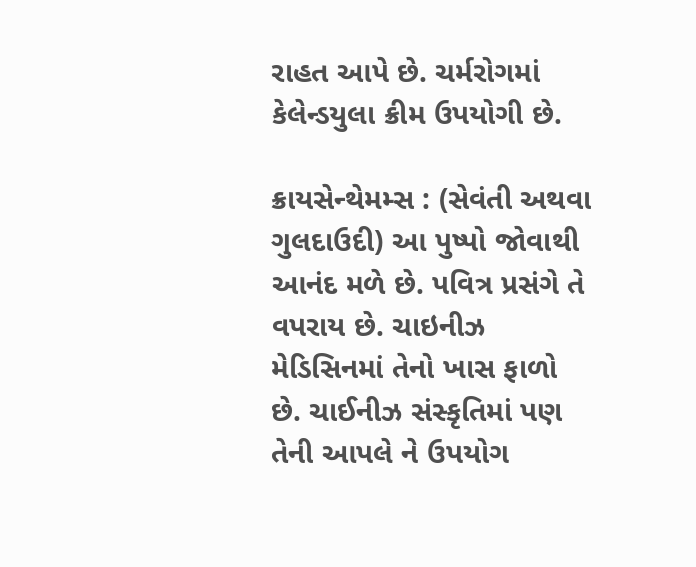રાહત આપે છે. ચર્મરોગમાં કેલેન્ડયુલા ક્રીમ ઉપયોગી છે.

ક્રાયસેન્થેમમ્સ : (સેવંતી અથવા ગુલદાઉદી) આ પુષ્પો જોવાથી આનંદ મળે છે. પવિત્ર પ્રસંગે તે વપરાય છે. ચાઇનીઝ મેડિસિનમાં તેનો ખાસ ફાળો છે. ચાઈનીઝ સંસ્કૃતિમાં પણ તેની આપલે ને ઉપયોગ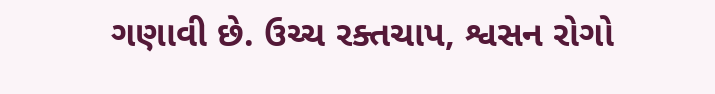ગણાવી છે. ઉચ્ચ રક્તચાપ, શ્વસન રોગો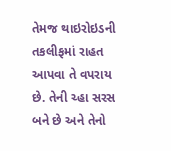તેમજ થાઇરોઇડની તકલીફમાં રાહત આપવા તે વપરાય છે. તેની ચ્હા સરસ બને છે અને તેનો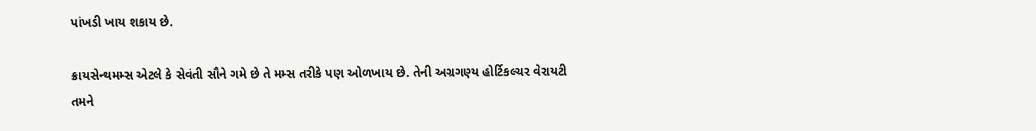પાંખડી ખાય શકાય છે.

ક્રાયસેન્થમમ્સ એટલે કે સેવંતી સૌને ગમે છે તે મમ્સ તરીકે પણ ઓળખાય છે. તેની અગ્રગણ્ય હોર્ટિકલ્ચર વેરાયટી તમને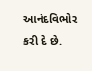આનંદવિભોર કરી દે છે.